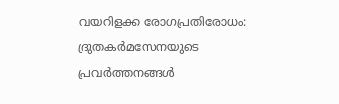വയറിളക്ക രോഗപ്രതിരോധം: ദ്രുതകർമസേനയുടെ പ്രവർത്തനങ്ങൾ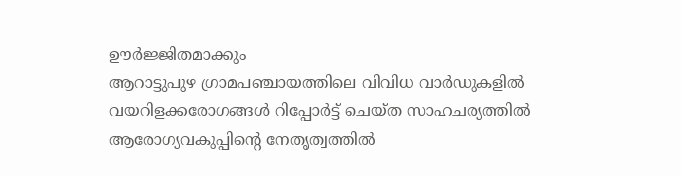ഊർജ്ജിതമാക്കും
ആറാട്ടുപുഴ ഗ്രാമപഞ്ചായത്തിലെ വിവിധ വാർഡുകളിൽ വയറിളക്കരോഗങ്ങൾ റിപ്പോർട്ട് ചെയ്ത സാഹചര്യത്തിൽ ആരോഗ്യവകുപ്പിന്റെ നേതൃത്വത്തിൽ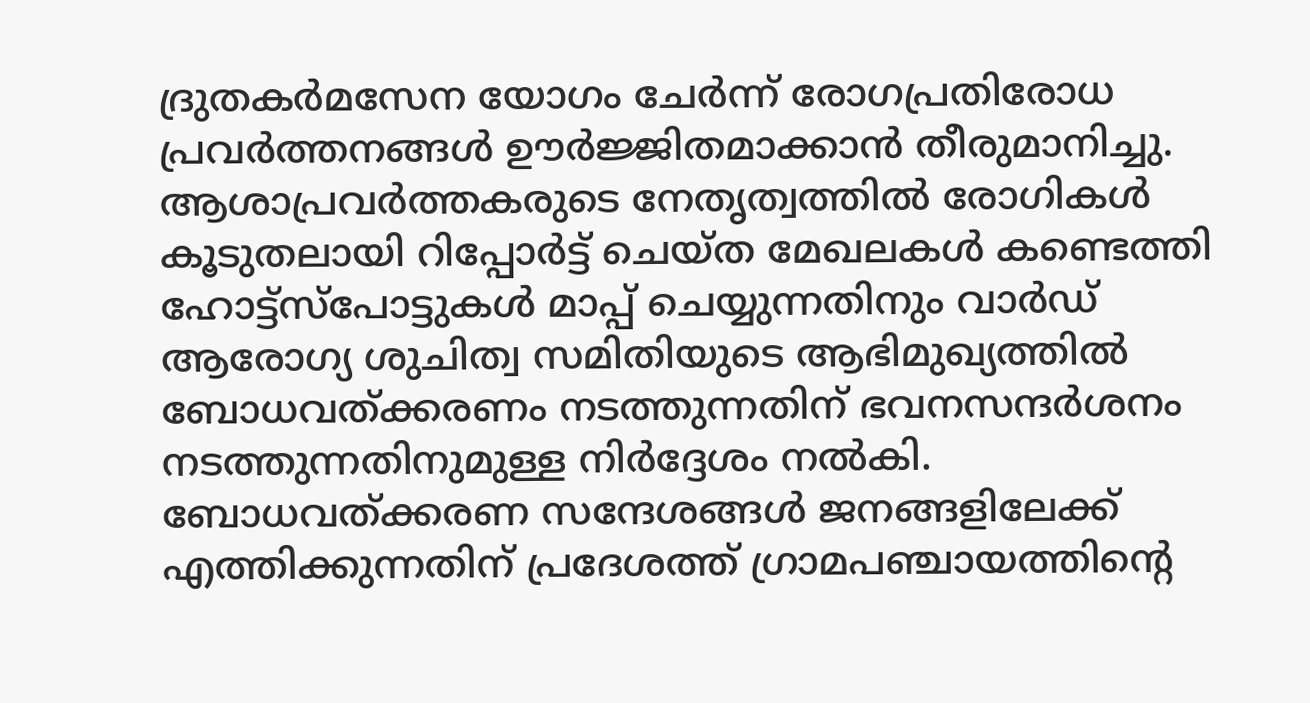ദ്രുതകർമസേന യോഗം ചേർന്ന് രോഗപ്രതിരോധ പ്രവർത്തനങ്ങൾ ഊർജ്ജിതമാക്കാൻ തീരുമാനിച്ചു.
ആശാപ്രവർത്തകരുടെ നേതൃത്വത്തിൽ രോഗികൾ കൂടുതലായി റിപ്പോർട്ട് ചെയ്ത മേഖലകൾ കണ്ടെത്തി ഹോട്ട്സ്പോട്ടുകൾ മാപ്പ് ചെയ്യുന്നതിനും വാർഡ് ആരോഗ്യ ശുചിത്വ സമിതിയുടെ ആഭിമുഖ്യത്തിൽ ബോധവത്ക്കരണം നടത്തുന്നതിന് ഭവനസന്ദർശനം നടത്തുന്നതിനുമുള്ള നിർദ്ദേശം നൽകി. ബോധവത്ക്കരണ സന്ദേശങ്ങൾ ജനങ്ങളിലേക്ക് എത്തിക്കുന്നതിന് പ്രദേശത്ത് ഗ്രാമപഞ്ചായത്തിന്റെ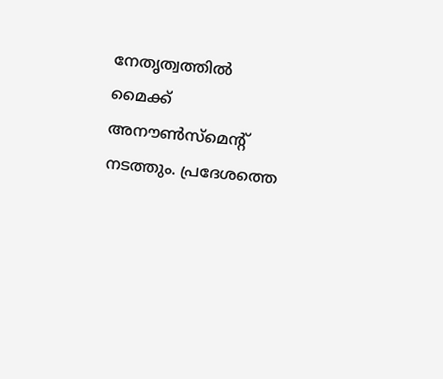നേതൃത്വത്തിൽ മൈക്ക് അനൗൺസ്മെന്റ് നടത്തും. പ്രദേശത്തെ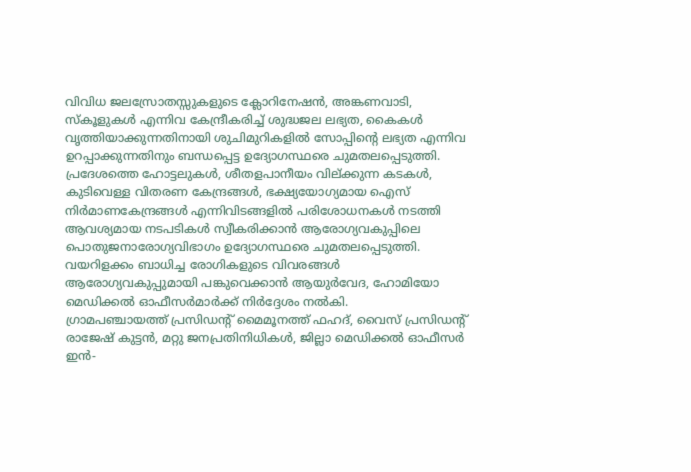വിവിധ ജലസ്രോതസ്സുകളുടെ ക്ലോറിനേഷൻ, അങ്കണവാടി, സ്കൂളുകൾ എന്നിവ കേന്ദ്രീകരിച്ച് ശുദ്ധജല ലഭ്യത, കൈകൾ വൃത്തിയാക്കുന്നതിനായി ശുചിമുറികളിൽ സോപ്പിന്റെ ലഭ്യത എന്നിവ ഉറപ്പാക്കുന്നതിനും ബന്ധപ്പെട്ട ഉദ്യോഗസ്ഥരെ ചുമതലപ്പെടുത്തി.
പ്രദേശത്തെ ഹോട്ടലുകൾ, ശീതളപാനീയം വില്ക്കുന്ന കടകൾ, കുടിവെള്ള വിതരണ കേന്ദ്രങ്ങൾ, ഭക്ഷ്യയോഗ്യമായ ഐസ് നിർമാണകേന്ദ്രങ്ങൾ എന്നിവിടങ്ങളിൽ പരിശോധനകൾ നടത്തി ആവശ്യമായ നടപടികൾ സ്വീകരിക്കാൻ ആരോഗ്യവകുപ്പിലെ പൊതുജനാരോഗ്യവിഭാഗം ഉദ്യോഗസ്ഥരെ ചുമതലപ്പെടുത്തി.
വയറിളക്കം ബാധിച്ച രോഗികളുടെ വിവരങ്ങൾ ആരോഗ്യവകുപ്പുമായി പങ്കുവെക്കാൻ ആയുർവേദ, ഹോമിയോ മെഡിക്കൽ ഓഫീസർമാർക്ക് നിർദ്ദേശം നൽകി.
ഗ്രാമപഞ്ചായത്ത് പ്രസിഡന്റ് മൈമൂനത്ത് ഫഹദ്, വൈസ് പ്രസിഡന്റ് രാജേഷ് കുട്ടൻ, മറ്റു ജനപ്രതിനിധികൾ, ജില്ലാ മെഡിക്കൽ ഓഫീസർ ഇൻ-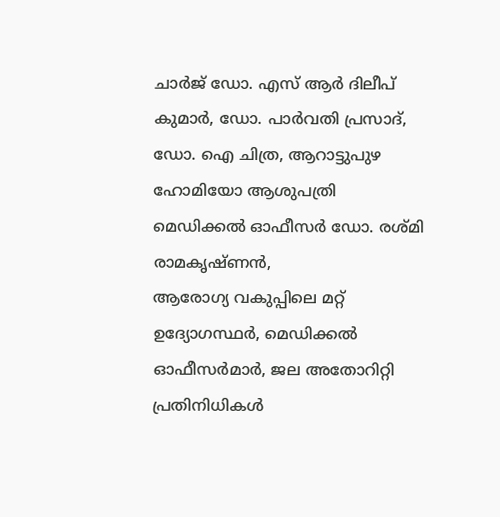ചാർജ് ഡോ. എസ് ആർ ദിലീപ് കുമാർ, ഡോ. പാർവതി പ്രസാദ്, ഡോ. ഐ ചിത്ര, ആറാട്ടുപുഴ ഹോമിയോ ആശുപത്രി മെഡിക്കൽ ഓഫീസർ ഡോ. രശ്മി രാമകൃഷ്ണൻ,
ആരോഗ്യ വകുപ്പിലെ മറ്റ് ഉദ്യോഗസ്ഥർ, മെഡിക്കൽ ഓഫീസർമാർ, ജല അതോറിറ്റി പ്രതിനിധികൾ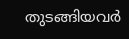തുടങ്ങിയവർ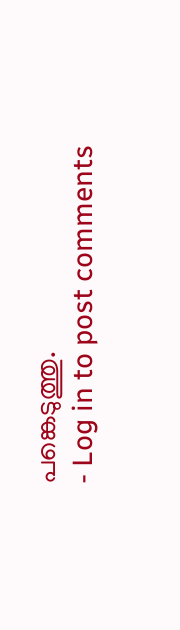പങ്കെടുത്തു.
- Log in to post comments